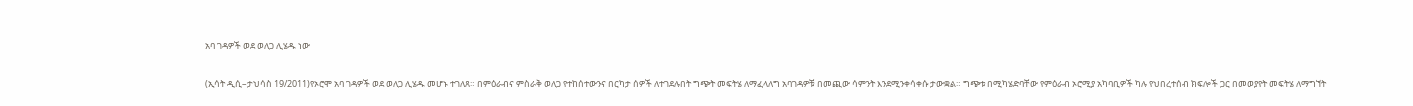አባ ገዳዎች ወደ ወለጋ ሊሄዱ ነው

(ኢሳት ዲሲ–ታህሳስ 19/2011)የኦሮሞ አባ ገዳዎች ወደ ወለጋ ሊሄዱ መሆኑ ተገለጸ። በምዕራብና ምስራቅ ወለጋ የተከሰተውንና በርካታ ሰዎች ለተገደሉበት ግጭት መፍትሄ ለማፈላለግ አባገዳዎቹ በመጪው ሳምንት እንደሚንቀሳቀሱ ታውቋል። ግጭቱ በሚካሄድባቸው የምዕራብ ኦሮሚያ አካባቢዎች ካሉ የህበረተሰብ ክፍሎች ጋር በመወያየት መፍትሄ ለማግኘት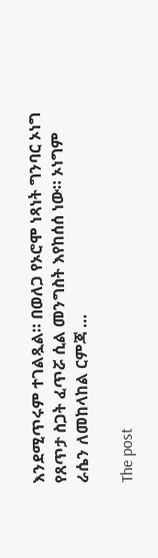እንደሚጥሩም ተገልጿል። በወለጋ የኦሮሞ ነጻነት ግንባር ኦነግ የጸጥታ ስጋት ፈጥሯ ሲል መንግስት እየከሰሰ ነው። ኦነግም ራሴን ለመከላከል ርምጃ …

The post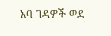አባ ገዳዎች ወደ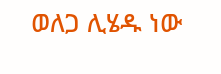ወለጋ ሊሄዱ ነው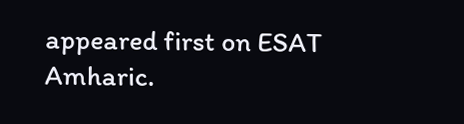appeared first on ESAT Amharic.